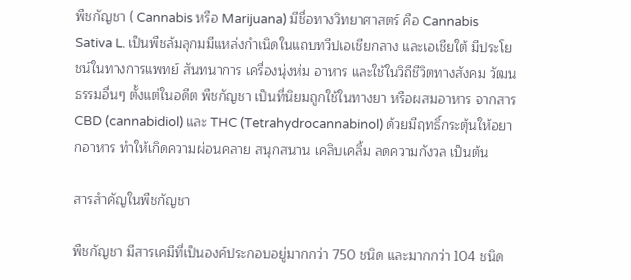พืชกัญชา ( Cannabis หรือ Marijuana) มีชื่อทางวิทยาศาสตร์ คือ Cannabis Sativa L. เป็นพืชล้มลุกมมีแหล่งกำเนิดในแถบทวีปเอเชียกลาง และเอเชียใต้ มีประโยชน์ในทางการแพทย์ สันทนาการ เครื่องนุ่งห่ม อาหาร และใช้ในวิถีชีวิตทางสังคม วัฒนธรรมอื่นๆ ตั้งแต่ในอดีต พืชกัญชา เป็นที่นิยมถูกใช้ในทางยา หรือผสมอาหาร จากสาร CBD (cannabidiol) และ THC (Tetrahydrocannabinol) ด้วยมีฤทธิ์กระตุ้นให้อยากอาหาร ทำให้เกิดความผ่อนคลาย สนุกสนาน เคลิบเคลิ้ม ลดความกังวล เป็นต้น

สารสำคัญในพืชกัญชา

พืชกัญชา มีสารเคมีที่เป็นองค์ประกอบอยู่มากกว่า 750 ชนิด และมากกว่า 104 ชนิด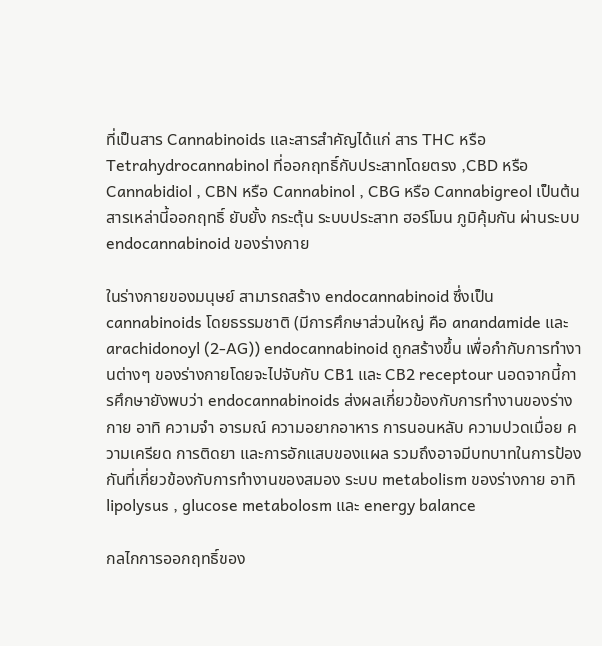ที่เป็นสาร Cannabinoids และสารสำคัญได้แก่ สาร THC หรือ Tetrahydrocannabinol ที่ออกฤทธิ์กับประสาทโดยตรง ,CBD หรือ Cannabidiol , CBN หรือ Cannabinol , CBG หรือ Cannabigreol เป็นต้น สารเหล่านี้ออกฤทธิ์ ยับยั้ง กระตุ้น ระบบประสาท ฮอร์โมน ภูมิคุ้มกัน ผ่านระบบ endocannabinoid ของร่างกาย

ในร่างกายของมนุษย์ สามารถสร้าง endocannabinoid ซึ่งเป็น cannabinoids โดยธรรมชาติ (มีการศึกษาส่วนใหญ่ คือ anandamide และ arachidonoyl (2-AG)) endocannabinoid ถูกสร้างขึ้น เพื่อกำกับการทำงานต่างๆ ของร่างกายโดยจะไปจับกับ CB1 และ CB2 receptour นอดจากนี้การศึกษายังพบว่า endocannabinoids ส่งผลเกี่ยวข้องกับการทำงานของร่างกาย อาทิ ความจำ อารมณ์ ความอยากอาหาร การนอนหลับ ความปวดเมื่อย ความเครียด การติดยา และการอักแสบของแผล รวมถึงอาจมีบทบาทในการป้องกันที่เกี่ยวข้องกับการทำงานของสมอง ระบบ metabolism ของร่างกาย อาทิ lipolysus , glucose metabolosm และ energy balance

กลไกการออกฤทธิ์ของ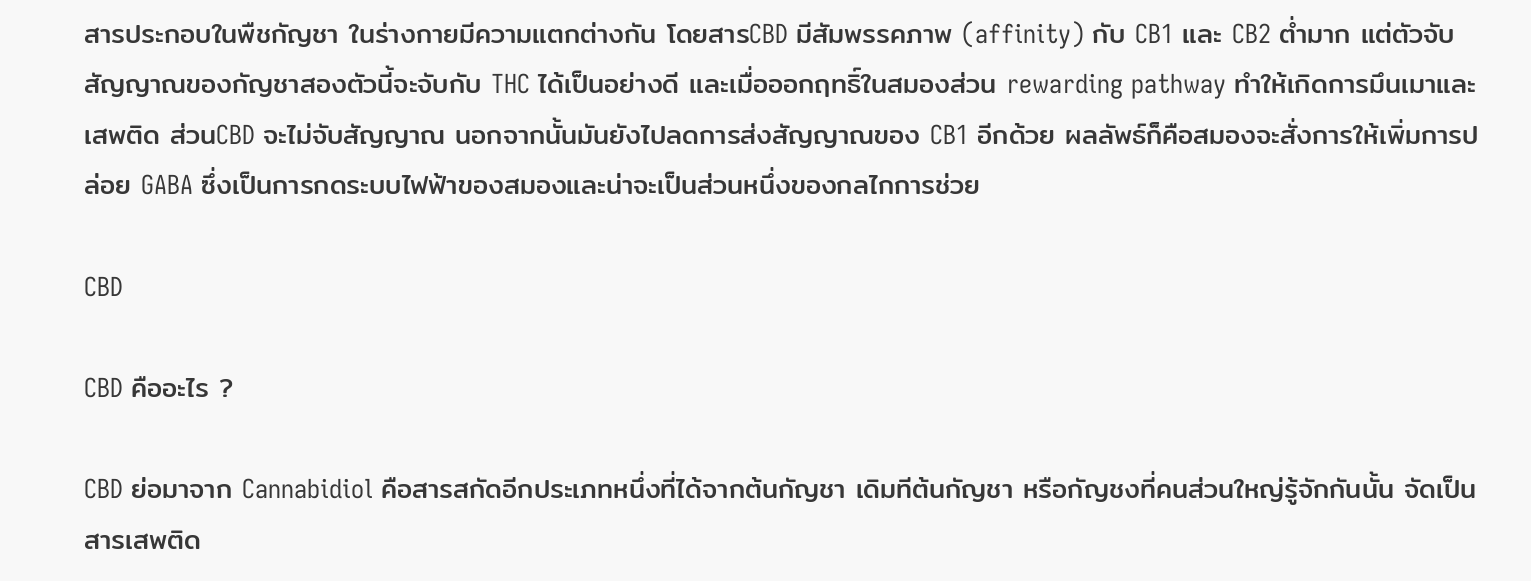สารประกอบในพืชกัญชา ในร่างกายมีความแตกต่างกัน โดยสารCBD มีสัมพรรคภาพ (affinity) กับ CB1 และ CB2 ต่ำมาก แต่ตัวจับสัญญาณของกัญชาสองตัวนี้จะจับกับ THC ได้เป็นอย่างดี และเมื่อออกฤทธิ์ในสมองส่วน rewarding pathway ทำให้เกิดการมึนเมาและเสพติด ส่วนCBD จะไม่จับสัญญาณ นอกจากนั้นมันยังไปลดการส่งสัญญาณของ CB1 อีกด้วย ผลลัพธ์ก็คือสมองจะสั่งการให้เพิ่มการปล่อย GABA ซึ่งเป็นการกดระบบไฟฟ้าของสมองและน่าจะเป็นส่วนหนึ่งของกลไกการช่วย

CBD

CBD คืออะไร ?

CBD ย่อมาจาก Cannabidiol คือสารสกัดอีกประเภทหนึ่งที่ได้จากต้นกัญชา เดิมทีต้นกัญชา หรือกัญชงที่คนส่วนใหญ่รู้จักกันนั้น จัดเป็นสารเสพติด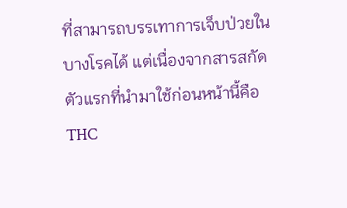ที่สามารถบรรเทาการเจ็บป่วยในบางโรคได้ แต่เนื่องจากสารสกัดตัวแรกที่นำมาใช้ก่อนหน้านี้คือ THC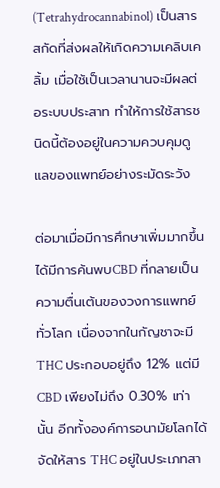(Tetrahydrocannabinol) เป็นสารสกัดที่ส่งผลให้เกิดความเคลิบเคลิ้ม เมื่อใช้เป็นเวลานานจะมีผลต่อระบบประสาท ทำให้การใช้สารชนิดนี้ต้องอยู่ในความควบคุมดูแลของแพทย์อย่างระมัดระวัง

ต่อมาเมื่อมีการศึกษาเพิ่มมากขึ้น ได้มีการค้นพบCBD ที่กลายเป็นความตื่นเต้นของวงการแพทย์ทั่วโลก เนื่องจากในกัญชาจะมี THC ประกอบอยู่ถึง 12% แต่มี CBD เพียงไม่ถึง 0.30% เท่านั้น อีกทั้งองค์การอนามัยโลกได้จัดให้สาร THC อยู่ในประเภทสา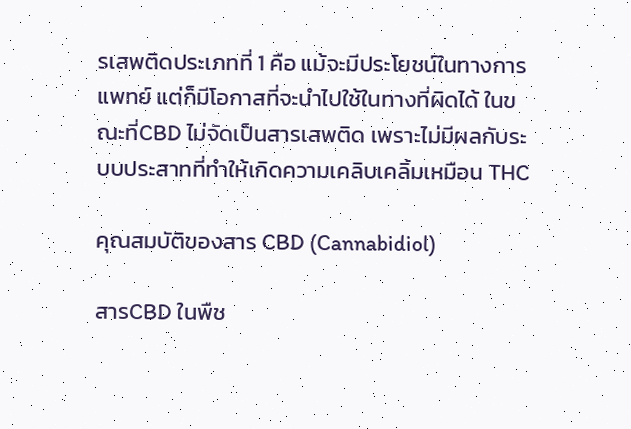รเสพติดประเภทที่ 1 คือ แม้จะมีประโยชน์ในทางการแพทย์ แต่ก็มีโอกาสที่จะนำไปใช้ในทางที่ผิดได้ ในขณะที่CBD ไม่จัดเป็นสารเสพติด เพราะไม่มีผลกับระบบประสาทที่ทำให้เกิดความเคลิบเคลิ้มเหมือน THC

คุณสมบัติของสาร CBD (Cannabidiol)

สารCBD ในพืช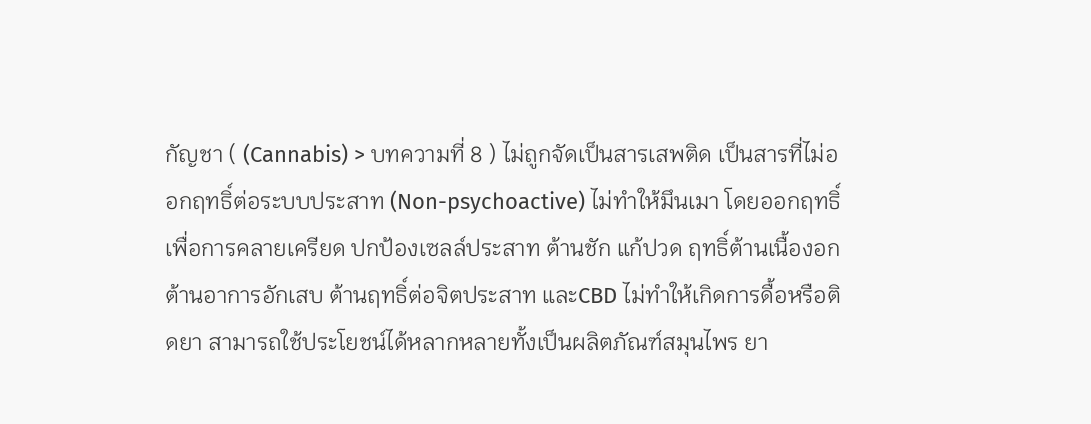กัญชา ( (Cannabis) > บทความที่ 8 ) ไม่ถูกจัดเป็นสารเสพติด เป็นสารที่ไม่ออกฤทธิ์ต่อระบบประสาท (Non-psychoactive) ไม่ทำให้มึนเมา โดยออกฤทธิ์เพื่อการคลายเครียด ปกป้องเซลล์ประสาท ต้านชัก แก้ปวด ฤทธิ์ต้านเนื้องอก ต้านอาการอักเสบ ต้านฤทธิ์ต่อจิตประสาท และCBD ไม่ทำให้เกิดการดื้อหรือติดยา สามารถใช้ประโยชน์ได้หลากหลายทั้งเป็นผลิตภัณฑ์สมุนไพร ยา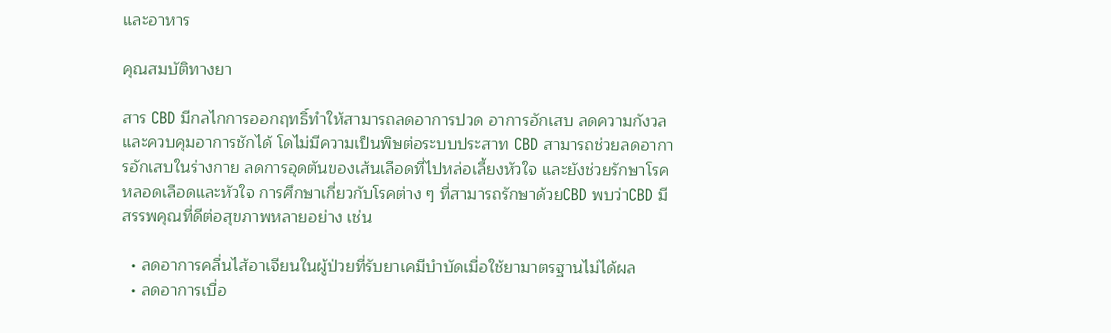และอาหาร

คุณสมบัติทางยา

สาร CBD มีกลไกการออกฤทธิ์ทำให้สามารถลดอาการปวด อาการอักเสบ ลดความกังวล และควบคุมอาการชักได้ โดไม่มีความเป็นพิษต่อระบบประสาท CBD สามารถช่วยลดอาการอักเสบในร่างกาย ลดการอุดตันของเส้นเลือดที่ไปหล่อเลี้ยงหัวใจ และยังช่วยรักษาโรคหลอดเลือดและหัวใจ การศึกษาเกี่ยวกับโรคต่าง ๆ ที่สามารถรักษาด้วยCBD พบว่าCBD มีสรรพคุณที่ดีต่อสุขภาพหลายอย่าง เช่น

  • ลดอาการคลื่นไส้อาเจียนในผู้ป่วยที่รับยาเคมีบำบัดเมื่อใช้ยามาตรฐานไม่ได้ผล
  • ลดอาการเบื่อ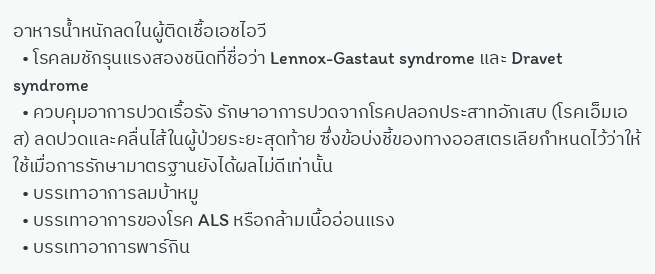อาหารน้ำหนักลดในผู้ติดเชื้อเอชไอวี
  • โรคลมชักรุนแรงสองชนิดที่ชื่อว่า Lennox-Gastaut syndrome และ Dravet syndrome
  • ควบคุมอาการปวดเรื้อรัง รักษาอาการปวดจากโรคปลอกประสาทอักเสบ (โรคเอ็มเอส) ลดปวดและคลื่นไส้ในผู้ป่วยระยะสุดท้าย ซึ่งข้อบ่งชี้ของทางออสเตรเลียกำหนดไว้ว่าให้ใช้เมื่อการรักษามาตรฐานยังได้ผลไม่ดีเท่านั้น
  • บรรเทาอาการลมบ้าหมู
  • บรรเทาอาการของโรค ALS หรือกล้ามเนื้ออ่อนแรง
  • บรรเทาอาการพาร์กิน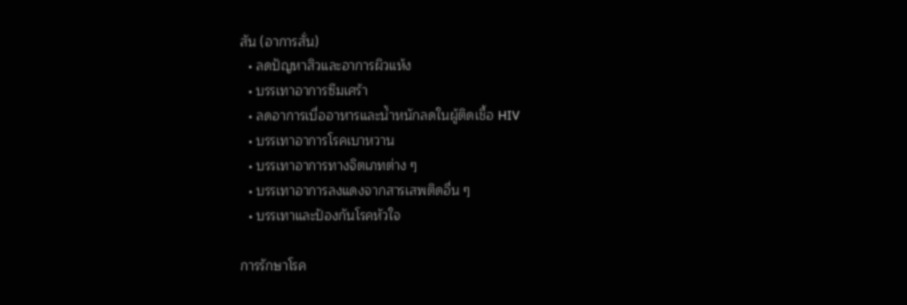สัน (อาการสั่น)
  • ลดปัญหาสิวและอาการผิวแห้ง
  • บรรเทาอาการซึมเศร้า
  • ลดอาการเบื่ออาหารและน้ำหนักลดในผู้ติดเชื้อ HIV
  • บรรเทาอาการโรคเบาหวาน
  • บรรเทาอาการทางจิตเภทต่าง ๆ
  • บรรเทาอาการลงแดงจากสารเสพติดอื่น ๆ
  • บรรเทาและป้องกันโรคหัวใจ

การรักษาโรค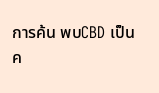การค้น พบCBD เป็นค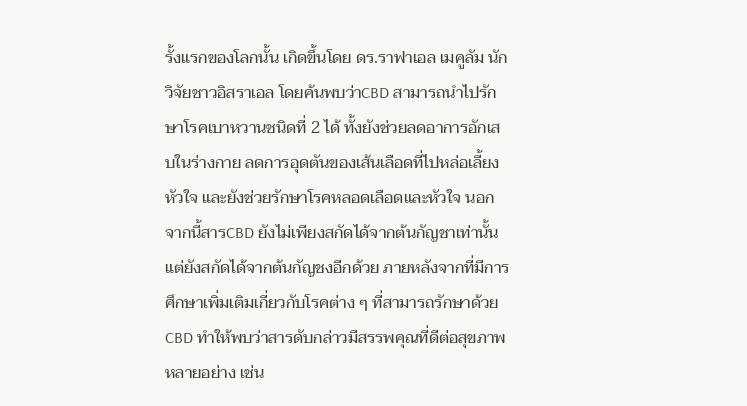รั้งแรกของโลกนั้น เกิดขึ้นโดย ดร.ราฟาเอล เมคูลัม นักวิจัยชาวอิสราเอล โดยค้นพบว่าCBD สามารถนำไปรักษาโรคเบาหวานชนิดที่ 2 ได้ ทั้งยังช่วยลดอาการอักเสบในร่างกาย ลดการอุดตันของเส้นเลือดที่ไปหล่อเลี้ยงหัวใจ และยังช่วยรักษาโรคหลอดเลือดและหัวใจ นอกจากนี้สารCBD ยังไม่เพียงสกัดได้จากต้นกัญชาเท่านั้น แต่ยังสกัดได้จากต้นกัญชงอีกด้วย ภายหลังจากที่มีการศึกษาเพิ่มเติมเกี่ยวกับโรคต่าง ๆ ที่สามารถรักษาด้วยCBD ทำให้พบว่าสารดับกล่าวมีสรรพคุณที่ดีต่อสุขภาพหลายอย่าง เช่น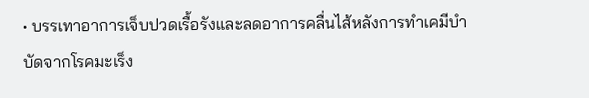• บรรเทาอาการเจ็บปวดเรื้อรังและลดอาการคลื่นไส้หลังการทำเคมีบำบัดจากโรคมะเร็ง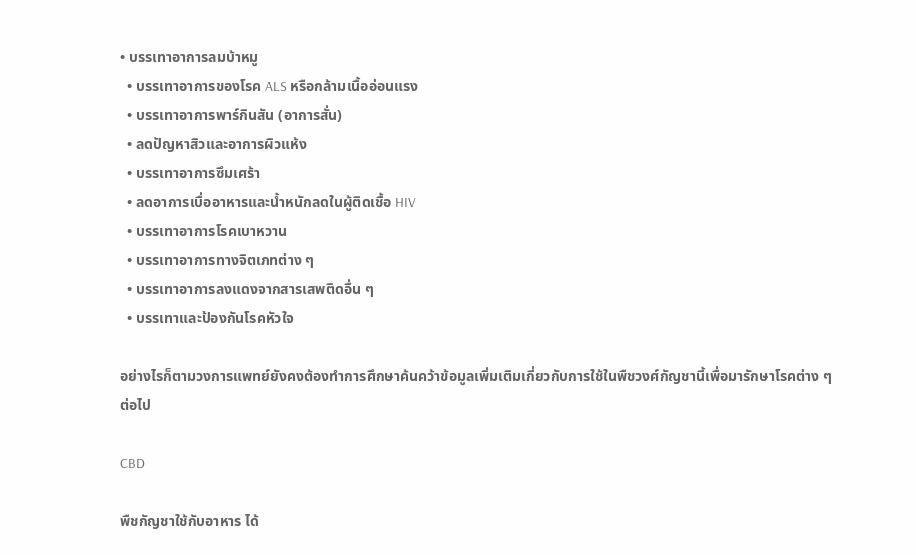• บรรเทาอาการลมบ้าหมู
  • บรรเทาอาการของโรค ALS หรือกล้ามเนื้ออ่อนแรง
  • บรรเทาอาการพาร์กินสัน (อาการสั่น)
  • ลดปัญหาสิวและอาการผิวแห้ง
  • บรรเทาอาการซึมเศร้า
  • ลดอาการเบื่ออาหารและน้ำหนักลดในผู้ติดเชื้อ HIV
  • บรรเทาอาการโรคเบาหวาน
  • บรรเทาอาการทางจิตเภทต่าง ๆ
  • บรรเทาอาการลงแดงจากสารเสพติดอื่น ๆ
  • บรรเทาและป้องกันโรคหัวใจ

อย่างไรก็ตามวงการแพทย์ยังคงต้องทำการศึกษาค้นคว้าข้อมูลเพิ่มเติมเกี่ยวกับการใช้ในพืชวงศ์กัญชานี้เพื่อมารักษาโรคต่าง ๆ ต่อไป

CBD

พืชกัญชาใช้กับอาหาร ได้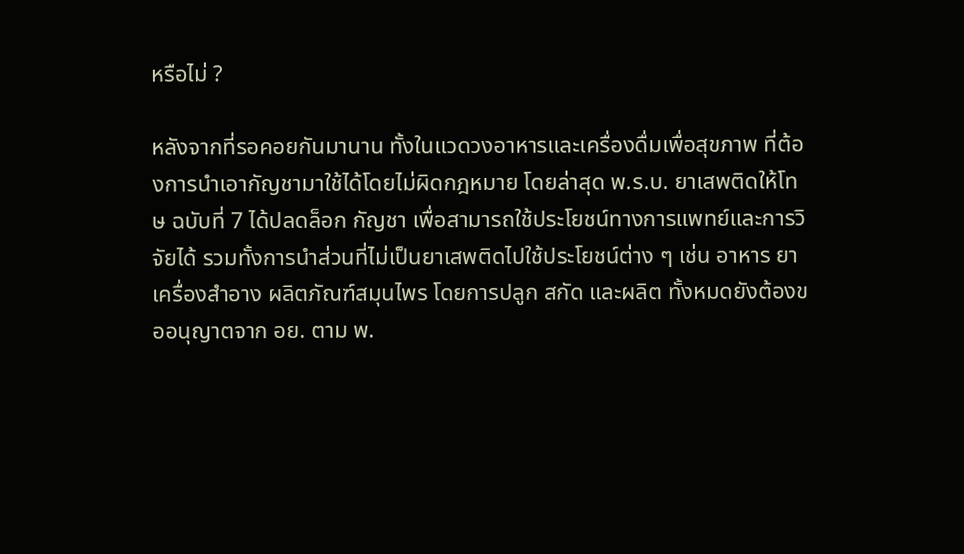หรือไม่ ?

หลังจากที่รอคอยกันมานาน ทั้งในแวดวงอาหารและเครื่องดื่มเพื่อสุขภาพ ที่ต้องการนำเอากัญชามาใช้ได้โดยไม่ผิดกฎหมาย โดยล่าสุด พ.ร.บ. ยาเสพติดให้โทษ ฉบับที่ 7 ได้ปลดล็อก กัญชา เพื่อสามารถใช้ประโยชน์ทางการแพทย์และการวิจัยได้ รวมทั้งการนำส่วนที่ไม่เป็นยาเสพติดไปใช้ประโยชน์ต่าง ๆ เช่น อาหาร ยา เครื่องสำอาง ผลิตภัณฑ์สมุนไพร โดยการปลูก สกัด และผลิต ทั้งหมดยังต้องขออนุญาตจาก อย. ตาม พ.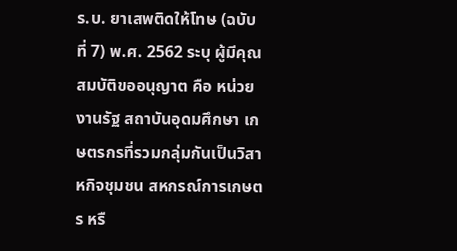ร.บ. ยาเสพติดให้โทษ (ฉบับที่ 7) พ.ศ. 2562 ระบุ ผู้มีคุณสมบัติขออนุญาต คือ หน่วยงานรัฐ สถาบันอุดมศึกษา เกษตรกรที่รวมกลุ่มกันเป็นวิสาหกิจชุมชน สหกรณ์การเกษตร หรื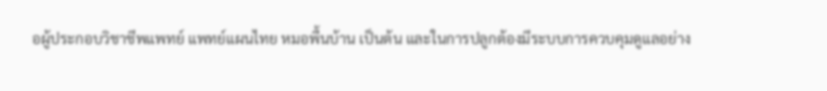อผู้ประกอบวิชาชีพแพทย์ แพทย์แผนไทย หมอพื้นบ้าน เป็นต้น และในการปลูกต้องมีระบบการควบคุมดูแลอย่าง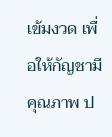เข้มงวด เพื่อให้กัญชามีคุณภาพ ป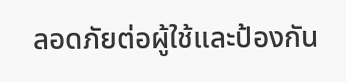ลอดภัยต่อผู้ใช้และป้องกัน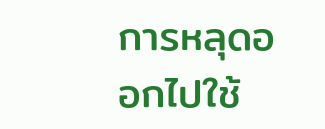การหลุดออกไปใช้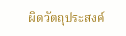ผิดวัตถุประสงค์